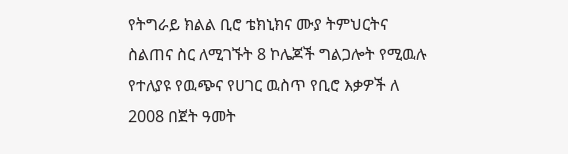የትግራይ ክልል ቢሮ ቴክኒክና ሙያ ትምህርትና ስልጠና ስር ለሚገኙት 8 ኮሌጆች ግልጋሎት የሚዉሉ የተለያዩ የዉጭና የሀገር ዉስጥ የቢሮ እቃዎች ለ 2008 በጀት ዓመት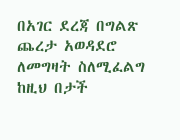በአገር ደረጃ በግልጽ ጨረታ አወዳደሮ ለመግዛት ስለሚፈልግ ከዚህ በታች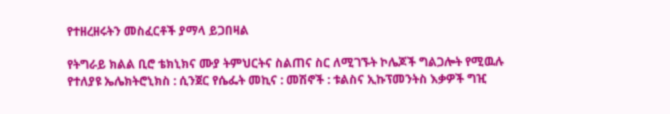የተዘረዘሩትን መስፈርቶች ያማላ ይጋበዛል

የትግራይ ክልል ቢሮ ቴክኒክና ሙያ ትምህርትና ስልጠና ስር ለሚገኙት ኮሌጆች ግልጋሎት የሚዉሉ የተለያዩ ኤሌክትሮኒክስ : ሲንጀር የሴፌት መኪና : መሽኖች : ቱልስና ኢኩፕመንትስ እቃዎች ግዢ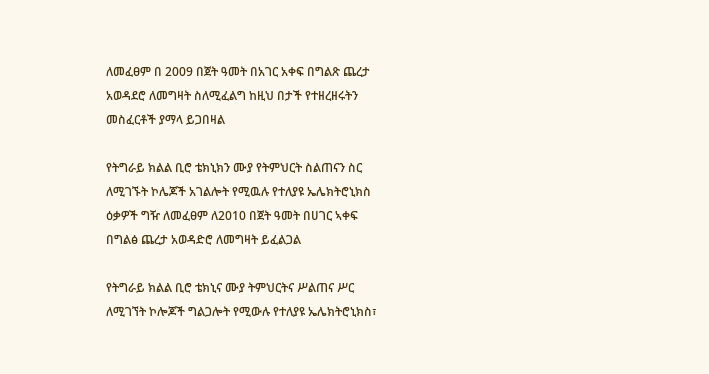ለመፈፀም በ 2009 በጀት ዓመት በአገር አቀፍ በግልጽ ጨረታ አወዳደሮ ለመግዛት ስለሚፈልግ ከዚህ በታች የተዘረዘሩትን መስፈርቶች ያማላ ይጋበዛል

የትግራይ ክልል ቢሮ ቴክኒክን ሙያ የትምህርት ስልጠናን ስር ለሚገኙት ኮሌጆች አገልሎት የሚዉሉ የተለያዩ ኤሌክትሮኒክስ ዕቃዎች ግዥ ለመፈፀም ለ2010 በጀት ዓመት በሀገር ኣቀፍ በግልፅ ጨረታ አወዳድሮ ለመግዛት ይፈልጋል

የትግራይ ክልል ቢሮ ቴክኒና ሙያ ትምህርትና ሥልጠና ሥር ለሚገኘት ኮሎጆች ግልጋሎት የሚውሉ የተለያዩ ኤሌክትሮኒክስ፣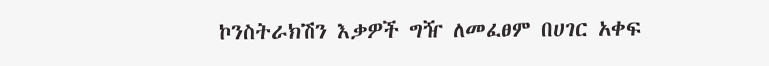ኮንስትራክሽን እቃዎች ግዥ ለመፈፀም በሀገር አቀፍ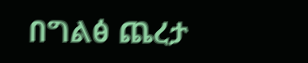በግልፅ ጨረታ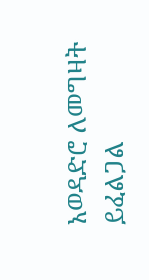አወዳድሮ ለመግዛት ይፈልጋል